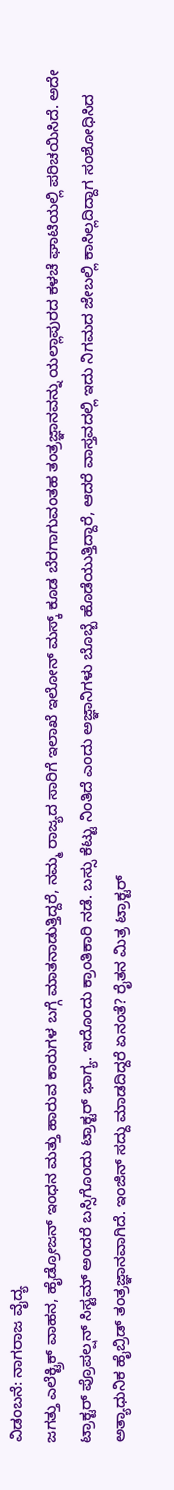ವಿಡಂಬನೆ: ನಾಗರಾಜ ವೈದ್ಯ
ಜಗತ್ತು ಎಲೆಕ್ಟ್ರಿಕ್ ವಾಹನ, ಹೈಡ್ರೋಜನ್ ಇಂಧನ ಮತ್ತು ಹಾರುವ ಕಾರುಗಳ ಬಗ್ಗೆ ಮಾತನಾಡುತ್ತಿದ್ದರೆ, ನಮ್ಮ ರಾಜ್ಯದ ಸಾರಿಗೆ ಇಲಾಖೆ ಇಲೋನ್ ಮಸ್ಕ್ ಕೂಡ ಬೆರಗಾಗುವಂತಹ ತಂತ್ರಜ್ಞಾನವನ್ನು ಯಲ್ಲಾಪುರದ ಕಳಚೆ ಘಾಟಿಯಲ್ಲಿ ಪರಿಚಯಿಸಿದೆ. ಅದೇ ಟ್ರಾಕ್ಟರ್ ಪ್ರೊಪಲ್ಷನ್ ಸಿಸ್ಟಮ್ ಅಂದರೆ ಬಸ್ಸಿಗೊಂದು ಟ್ರಾಕ್ಟರ್ ಭಾಗ್ಯ. ಇದೊಂದು ಕ್ರಾಂತಿಕಾರಿ ನಡೆ. ಬಸ್ಸು ಕೆಟ್ಟು ನಿಂತಿದೆ ಎಂದು ಅಜ್ಞಾನಿಗಳು ಬೊಬ್ಬೆ ಹೊಡೆಯುತ್ತಿದ್ದಾರೆ, ಆದರೆ ವಾಸ್ತವದಲ್ಲಿ ಇದು ನಿಗಮದ ಜೇಬಲ್ಲಿ ಕಾಸಿಲ್ಲದಿದ್ದಾಗ ಸಂಶೋಧಿಸಿದ ಅತ್ಯಾಧುನಿಕ ಹೈಬ್ರಿಡ್ ತಂತ್ರಜ್ಞಾನವಾಗಿದೆ. ಇಂಜಿನ್ ಸದ್ದು ಮಾಡದಿದ್ದರೆ ಏನಂತೆ? ರೈತನ ಮಿತ್ರ ಟ್ರಾಕ್ಟರ್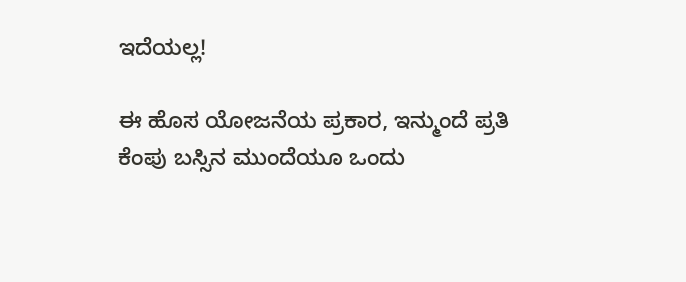ಇದೆಯಲ್ಲ!

ಈ ಹೊಸ ಯೋಜನೆಯ ಪ್ರಕಾರ, ಇನ್ಮುಂದೆ ಪ್ರತಿ ಕೆಂಪು ಬಸ್ಸಿನ ಮುಂದೆಯೂ ಒಂದು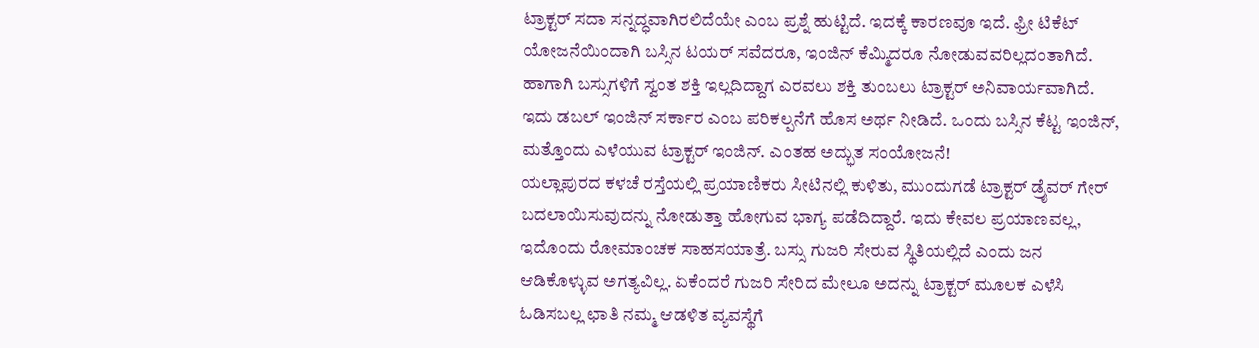ಟ್ರಾಕ್ಟರ್ ಸದಾ ಸನ್ನದ್ಧವಾಗಿರಲಿದೆಯೇ ಎಂಬ ಪ್ರಶ್ನೆ ಹುಟ್ಟಿದೆ. ಇದಕ್ಕೆ ಕಾರಣವೂ ಇದೆ. ಫ್ರೀ ಟಿಕೆಟ್ ಯೋಜನೆಯಿಂದಾಗಿ ಬಸ್ಸಿನ ಟಯರ್ ಸವೆದರೂ, ಇಂಜಿನ್ ಕೆಮ್ಮಿದರೂ ನೋಡುವವರಿಲ್ಲದಂತಾಗಿದೆ. ಹಾಗಾಗಿ ಬಸ್ಸುಗಳಿಗೆ ಸ್ವಂತ ಶಕ್ತಿ ಇಲ್ಲದಿದ್ದಾಗ ಎರವಲು ಶಕ್ತಿ ತುಂಬಲು ಟ್ರಾಕ್ಟರ್ ಅನಿವಾರ್ಯವಾಗಿದೆ. ಇದು ಡಬಲ್ ಇಂಜಿನ್ ಸರ್ಕಾರ ಎಂಬ ಪರಿಕಲ್ಪನೆಗೆ ಹೊಸ ಅರ್ಥ ನೀಡಿದೆ. ಒಂದು ಬಸ್ಸಿನ ಕೆಟ್ಟ ಇಂಜಿನ್, ಮತ್ತೊಂದು ಎಳೆಯುವ ಟ್ರಾಕ್ಟರ್ ಇಂಜಿನ್. ಎಂತಹ ಅದ್ಭುತ ಸಂಯೋಜನೆ!
ಯಲ್ಲಾಪುರದ ಕಳಚೆ ರಸ್ತೆಯಲ್ಲಿ ಪ್ರಯಾಣಿಕರು ಸೀಟಿನಲ್ಲಿ ಕುಳಿತು, ಮುಂದುಗಡೆ ಟ್ರಾಕ್ಟರ್ ಡ್ರೈವರ್ ಗೇರ್ ಬದಲಾಯಿಸುವುದನ್ನು ನೋಡುತ್ತಾ ಹೋಗುವ ಭಾಗ್ಯ ಪಡೆದಿದ್ದಾರೆ. ಇದು ಕೇವಲ ಪ್ರಯಾಣವಲ್ಲ, ಇದೊಂದು ರೋಮಾಂಚಕ ಸಾಹಸಯಾತ್ರೆ. ಬಸ್ಸು ಗುಜರಿ ಸೇರುವ ಸ್ಥಿತಿಯಲ್ಲಿದೆ ಎಂದು ಜನ ಆಡಿಕೊಳ್ಳುವ ಅಗತ್ಯವಿಲ್ಲ. ಏಕೆಂದರೆ ಗುಜರಿ ಸೇರಿದ ಮೇಲೂ ಅದನ್ನು ಟ್ರಾಕ್ಟರ್ ಮೂಲಕ ಎಳೆಸಿ ಓಡಿಸಬಲ್ಲ ಛಾತಿ ನಮ್ಮ ಆಡಳಿತ ವ್ಯವಸ್ಥೆಗೆ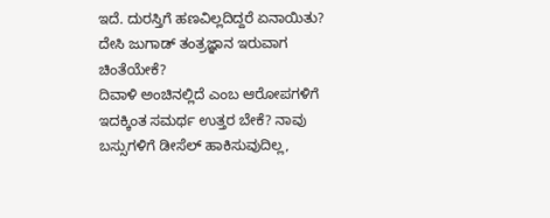ಇದೆ. ದುರಸ್ತಿಗೆ ಹಣವಿಲ್ಲದಿದ್ದರೆ ಏನಾಯಿತು? ದೇಸಿ ಜುಗಾಡ್ ತಂತ್ರಜ್ಞಾನ ಇರುವಾಗ ಚಿಂತೆಯೇಕೆ?
ದಿವಾಳಿ ಅಂಚಿನಲ್ಲಿದೆ ಎಂಬ ಆರೋಪಗಳಿಗೆ ಇದಕ್ಕಿಂತ ಸಮರ್ಥ ಉತ್ತರ ಬೇಕೆ? ನಾವು ಬಸ್ಸುಗಳಿಗೆ ಡೀಸೆಲ್ ಹಾಕಿಸುವುದಿಲ್ಲ,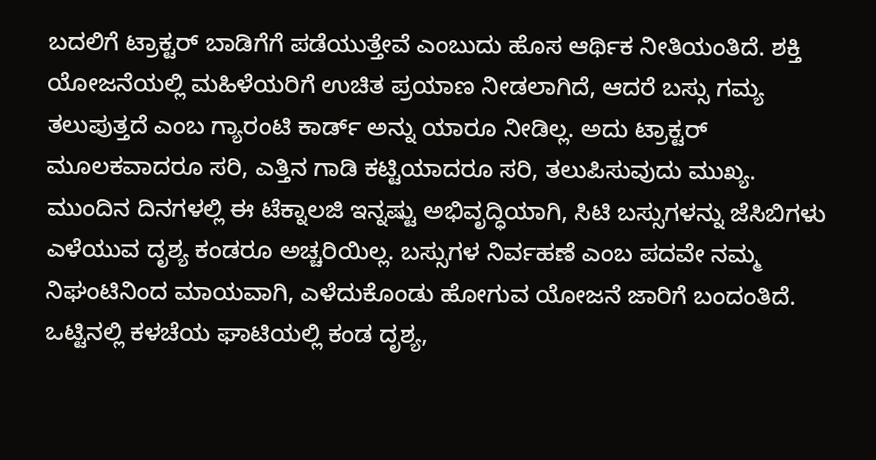ಬದಲಿಗೆ ಟ್ರಾಕ್ಟರ್ ಬಾಡಿಗೆಗೆ ಪಡೆಯುತ್ತೇವೆ ಎಂಬುದು ಹೊಸ ಆರ್ಥಿಕ ನೀತಿಯಂತಿದೆ. ಶಕ್ತಿ ಯೋಜನೆಯಲ್ಲಿ ಮಹಿಳೆಯರಿಗೆ ಉಚಿತ ಪ್ರಯಾಣ ನೀಡಲಾಗಿದೆ, ಆದರೆ ಬಸ್ಸು ಗಮ್ಯ ತಲುಪುತ್ತದೆ ಎಂಬ ಗ್ಯಾರಂಟಿ ಕಾರ್ಡ್ ಅನ್ನು ಯಾರೂ ನೀಡಿಲ್ಲ. ಅದು ಟ್ರಾಕ್ಟರ್ ಮೂಲಕವಾದರೂ ಸರಿ, ಎತ್ತಿನ ಗಾಡಿ ಕಟ್ಟಿಯಾದರೂ ಸರಿ, ತಲುಪಿಸುವುದು ಮುಖ್ಯ.
ಮುಂದಿನ ದಿನಗಳಲ್ಲಿ ಈ ಟೆಕ್ನಾಲಜಿ ಇನ್ನಷ್ಟು ಅಭಿವೃದ್ಧಿಯಾಗಿ, ಸಿಟಿ ಬಸ್ಸುಗಳನ್ನು ಜೆಸಿಬಿಗಳು ಎಳೆಯುವ ದೃಶ್ಯ ಕಂಡರೂ ಅಚ್ಚರಿಯಿಲ್ಲ. ಬಸ್ಸುಗಳ ನಿರ್ವಹಣೆ ಎಂಬ ಪದವೇ ನಮ್ಮ ನಿಘಂಟಿನಿಂದ ಮಾಯವಾಗಿ, ಎಳೆದುಕೊಂಡು ಹೋಗುವ ಯೋಜನೆ ಜಾರಿಗೆ ಬಂದಂತಿದೆ. ಒಟ್ಟಿನಲ್ಲಿ ಕಳಚೆಯ ಘಾಟಿಯಲ್ಲಿ ಕಂಡ ದೃಶ್ಯ,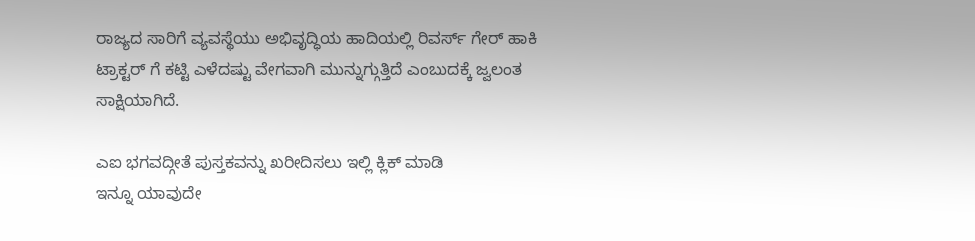ರಾಜ್ಯದ ಸಾರಿಗೆ ವ್ಯವಸ್ಥೆಯು ಅಭಿವೃದ್ಧಿಯ ಹಾದಿಯಲ್ಲಿ ರಿವರ್ಸ್ ಗೇರ್ ಹಾಕಿ ಟ್ರಾಕ್ಟರ್ ಗೆ ಕಟ್ಟಿ ಎಳೆದಷ್ಟು ವೇಗವಾಗಿ ಮುನ್ನುಗ್ಗುತ್ತಿದೆ ಎಂಬುದಕ್ಕೆ ಜ್ವಲಂತ ಸಾಕ್ಷಿಯಾಗಿದೆ.

ಎಐ ಭಗವದ್ಗೀತೆ ಪುಸ್ತಕವನ್ನು ಖರೀದಿಸಲು ಇಲ್ಲಿ ಕ್ಲಿಕ್ ಮಾಡಿ
ಇನ್ನೂ ಯಾವುದೇ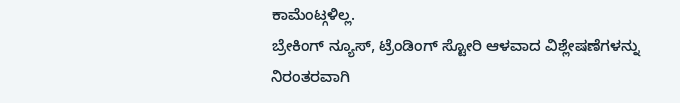ಕಾಮೆಂಟ್ಗಳಿಲ್ಲ.
ಬ್ರೇಕಿಂಗ್ ನ್ಯೂಸ್, ಟ್ರೆಂಡಿಂಗ್ ಸ್ಟೋರಿ ಆಳವಾದ ವಿಶ್ಲೇಷಣೆಗಳನ್ನು ನಿರಂತರವಾಗಿ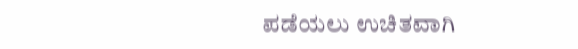ಪಡೆಯಲು ಉಚಿತವಾಗಿ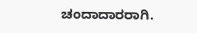ಚಂದಾದಾರರಾಗಿ.